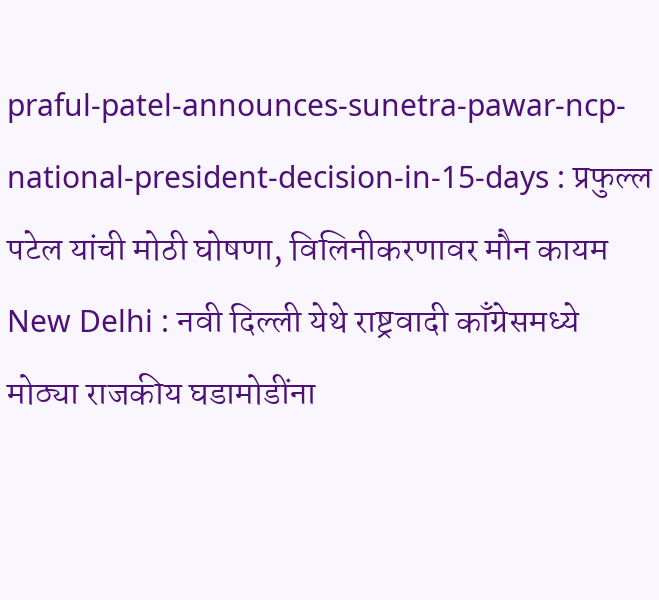praful-patel-announces-sunetra-pawar-ncp-national-president-decision-in-15-days : प्रफुल्ल पटेल यांची मोठी घोषणा, विलिनीकरणावर मौन कायम
New Delhi : नवी दिल्ली येथे राष्ट्रवादी काँग्रेसमध्ये मोठ्या राजकीय घडामोडींना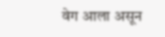वेग आला असून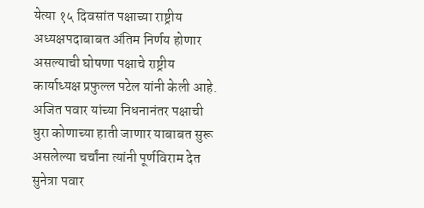येत्या १५ दिवसांत पक्षाच्या राष्ट्रीय अध्यक्षपदाबाबत अंतिम निर्णय होणार असल्याची घोषणा पक्षाचे राष्ट्रीय कार्याध्यक्ष प्रफुल्ल पटेल यांनी केली आहे. अजित पवार यांच्या निधनानंतर पक्षाची धुरा कोणाच्या हाती जाणार याबाबत सुरू असलेल्या चर्चांना त्यांनी पूर्णविराम देत सुनेत्रा पवार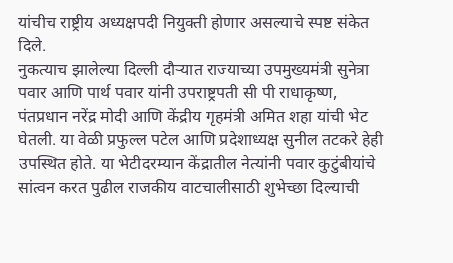यांचीच राष्ट्रीय अध्यक्षपदी नियुक्ती होणार असल्याचे स्पष्ट संकेत दिले.
नुकत्याच झालेल्या दिल्ली दौऱ्यात राज्याच्या उपमुख्यमंत्री सुनेत्रा पवार आणि पार्थ पवार यांनी उपराष्ट्रपती सी पी राधाकृष्ण, पंतप्रधान नरेंद्र मोदी आणि केंद्रीय गृहमंत्री अमित शहा यांची भेट घेतली. या वेळी प्रफुल्ल पटेल आणि प्रदेशाध्यक्ष सुनील तटकरे हेही उपस्थित होते. या भेटीदरम्यान केंद्रातील नेत्यांनी पवार कुटुंबीयांचे सांत्वन करत पुढील राजकीय वाटचालीसाठी शुभेच्छा दिल्याची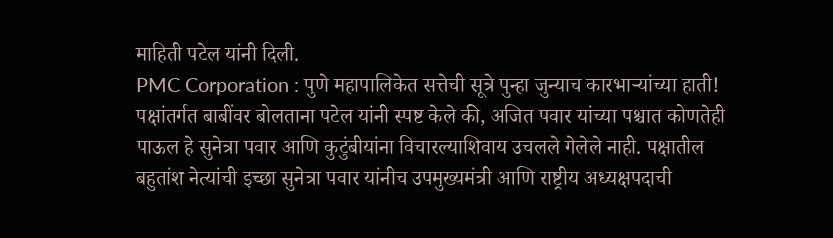माहिती पटेल यांनी दिली.
PMC Corporation : पुणे महापालिकेत सत्तेची सूत्रे पुन्हा जुन्याच कारभाऱ्यांच्या हाती!
पक्षांतर्गत बाबींवर बोलताना पटेल यांनी स्पष्ट केले की, अजित पवार यांच्या पश्चात कोणतेही पाऊल हे सुनेत्रा पवार आणि कुटुंबीयांना विचारल्याशिवाय उचलले गेलेले नाही. पक्षातील बहुतांश नेत्यांची इच्छा सुनेत्रा पवार यांनीच उपमुख्यमंत्री आणि राष्ट्रीय अध्यक्षपदाची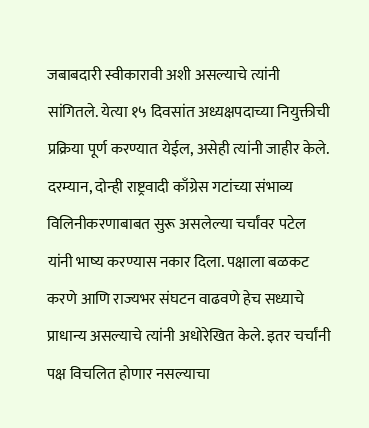जबाबदारी स्वीकारावी अशी असल्याचे त्यांनी सांगितले. येत्या १५ दिवसांत अध्यक्षपदाच्या नियुक्तीची प्रक्रिया पूर्ण करण्यात येईल, असेही त्यांनी जाहीर केले.
दरम्यान, दोन्ही राष्ट्रवादी काँग्रेस गटांच्या संभाव्य विलिनीकरणाबाबत सुरू असलेल्या चर्चांवर पटेल यांनी भाष्य करण्यास नकार दिला. पक्षाला बळकट करणे आणि राज्यभर संघटन वाढवणे हेच सध्याचे प्राधान्य असल्याचे त्यांनी अधोरेखित केले. इतर चर्चांनी पक्ष विचलित होणार नसल्याचा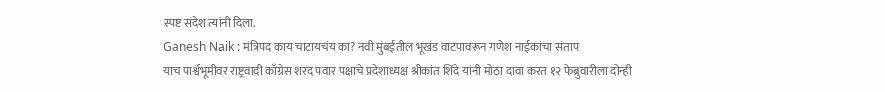स्पष्ट संदेश त्यांनी दिला.
Ganesh Naik : मंत्रिपद काय चाटायचंय का? नवी मुंबईतील भूखंड वाटपावरून गणेश नाईकांचा संताप
याच पार्श्वभूमीवर राष्ट्रवादी काँग्रेस शरद पवार पक्षाचे प्रदेशाध्यक्ष श्रीकांत शिंदे यांनी मोठा दावा करत १२ फेब्रुवारीला दोन्ही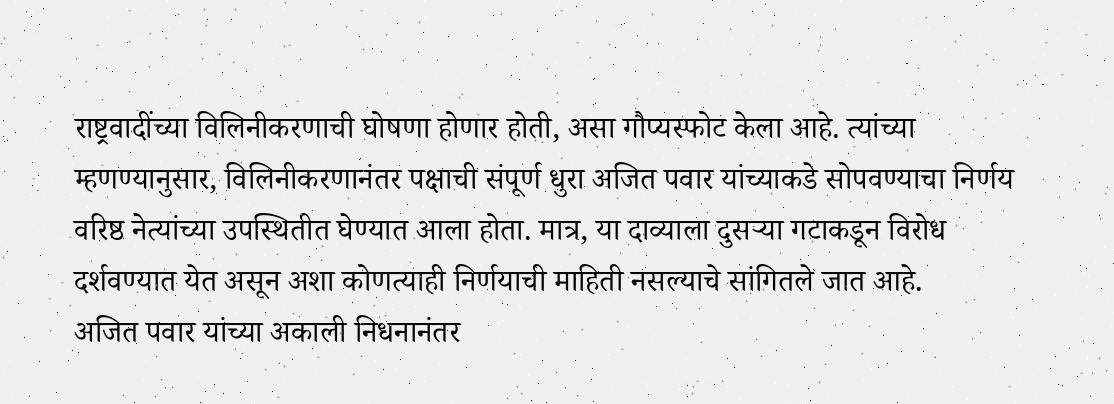राष्ट्रवादींच्या विलिनीकरणाची घोषणा होणार होती, असा गौप्यस्फोट केला आहे. त्यांच्या म्हणण्यानुसार, विलिनीकरणानंतर पक्षाची संपूर्ण धुरा अजित पवार यांच्याकडे सोपवण्याचा निर्णय वरिष्ठ नेत्यांच्या उपस्थितीत घेण्यात आला होता. मात्र, या दाव्याला दुसऱ्या गटाकडून विरोध दर्शवण्यात येत असून अशा कोणत्याही निर्णयाची माहिती नसल्याचे सांगितले जात आहे.
अजित पवार यांच्या अकाली निधनानंतर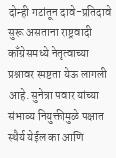दोन्ही गटांतून दावे-प्रतिदावे सुरू असताना राष्ट्रवादी काँग्रेसमध्ये नेतृत्वाच्या प्रश्नावर स्पष्टता येऊ लागली आहे. सुनेत्रा पवार यांच्या संभाव्य नियुक्तीमुळे पक्षात स्थैर्य येईल का आणि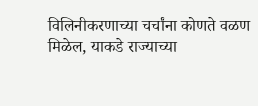विलिनीकरणाच्या चर्चांना कोणते वळण मिळेल, याकडे राज्याच्या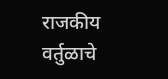राजकीय वर्तुळाचे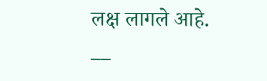लक्ष लागले आहे.
__